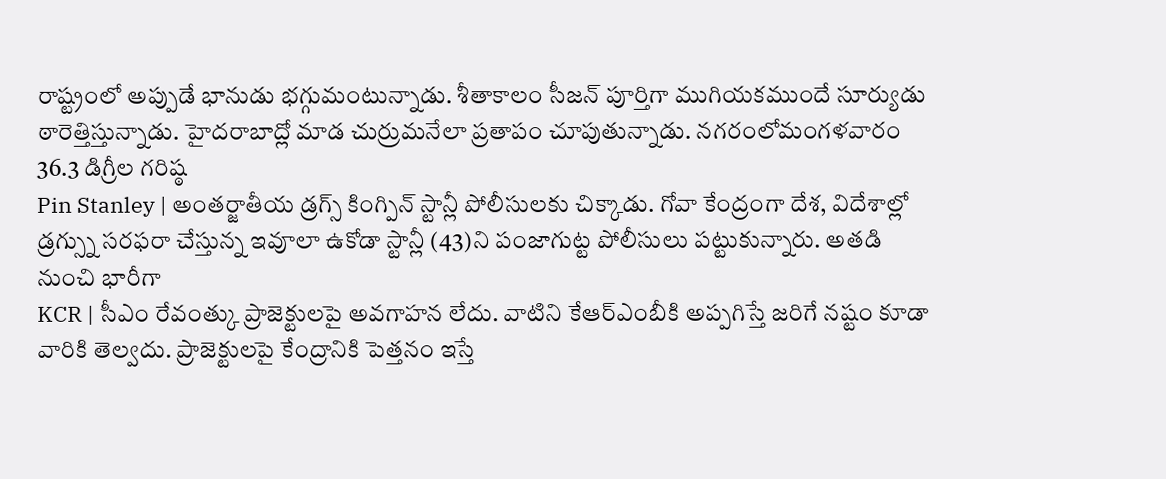రాష్ట్రంలో అప్పుడే భానుడు భగ్గుమంటున్నాడు. శీతాకాలం సీజన్ పూర్తిగా ముగియకముందే సూర్యుడు ఠారెత్తిస్తున్నాడు. హైదరాబాద్లో మాడ చుర్రుమనేలా ప్రతాపం చూపుతున్నాడు. నగరంలోమంగళవారం 36.3 డిగ్రీల గరిష్ఠ
Pin Stanley | అంతర్జాతీయ డ్రగ్స్ కింగ్పిన్ స్టాన్లీ పోలీసులకు చిక్కాడు. గోవా కేంద్రంగా దేశ, విదేశాల్లో డ్రగ్స్ను సరఫరా చేస్తున్న ఇవూలా ఉకోడా స్టాన్లీ (43)ని పంజాగుట్ట పోలీసులు పట్టుకున్నారు. అతడి నుంచి భారీగా
KCR | సీఎం రేవంత్కు ప్రాజెక్టులపై అవగాహన లేదు. వాటిని కేఆర్ఎంబీకి అప్పగిస్తే జరిగే నష్టం కూడా వారికి తెల్వదు. ప్రాజెక్టులపై కేంద్రానికి పెత్తనం ఇస్తే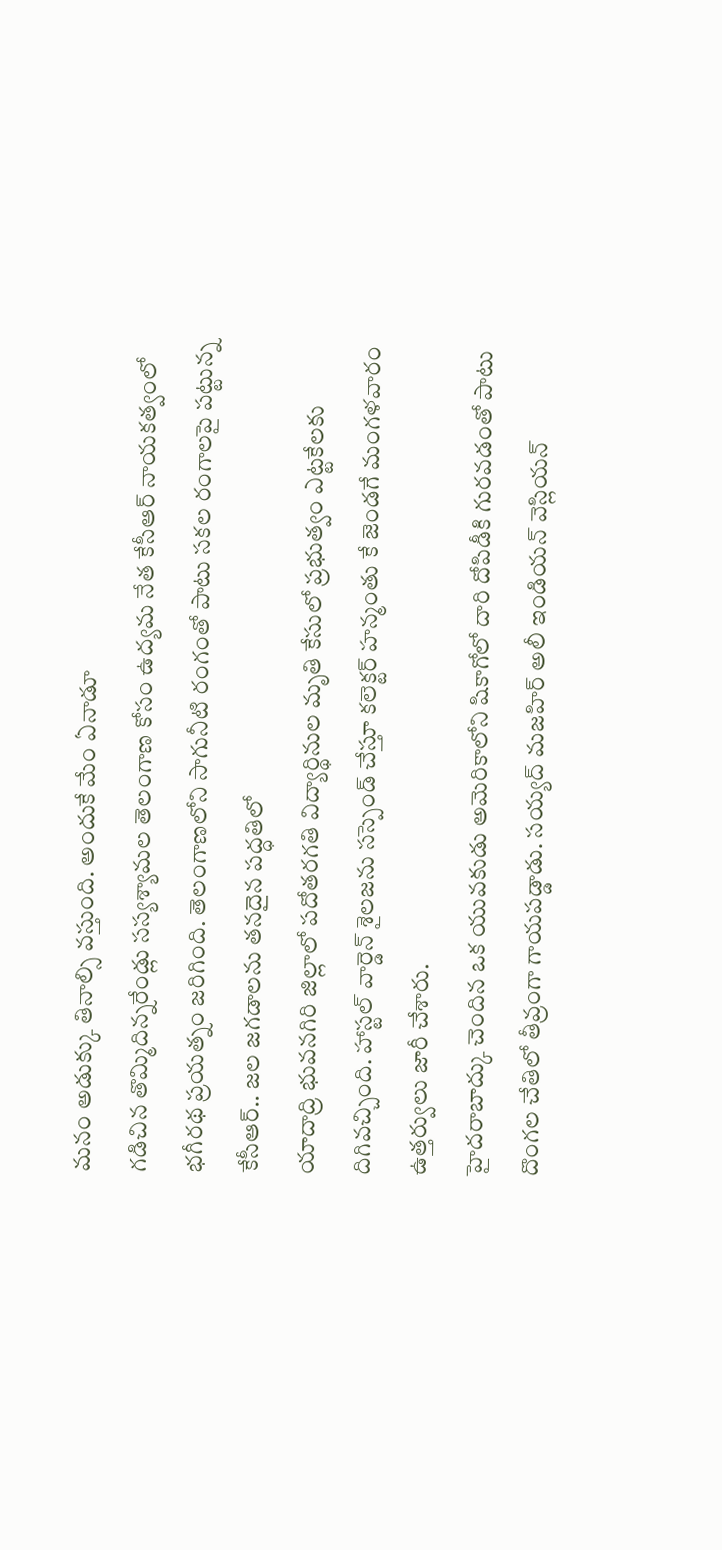మనం అడుక్కు తినాల్సి వస్తుంది. అందుకే మేం ఏనాడూ
గడిచిన తొమ్మిదిన్నరేండ్లు సస్యశ్యామల తెలంగాణ కోసం ఉద్యమ నేత కేసీఆర్ నాయకత్వంలో భగీరథ ప్రయత్నం జరిగింది. తెలంగాణలోని సాగునీటి రంగంతో పాటు సకల రంగాలపై పట్టున్న కేసీఆర్.. జల జగడాలను తనదైన పద్ధతిలో
యాదాద్రి భువనగిరి జిల్లాలో పదోతరగతి విద్యార్థినుల మృతి కేసులో ప్రభుత్వం ఎట్టకేలకు దిగివచ్చింది. హాస్టల్ వార్డెన్ శైలజను సస్పెండ్ చేస్తూ కలెక్టర్ హన్మంతు కే జెండగే మంగళవారం ఉత్తర్వులు జారీ చేశారు.
హైదరాబాద్కు చెందిన ఒక యువకుడు అమెరికాలోని షికాగోలో దారి దోపిడీకి గురవడంతో పాటు దొంగల చేతిలో తీవ్రంగా గాయపడ్డాడు. సయ్యద్ మజహిర్ అలీ ఇండియన్ వెస్లియన్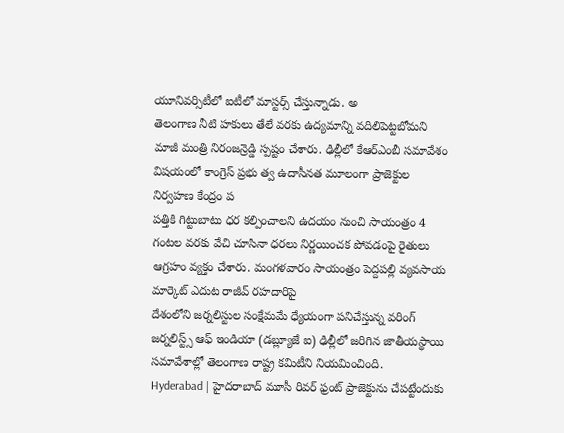యూనివర్సిటీలో ఐటీలో మాస్టర్స్ చేస్తున్నాడు. అ
తెలంగాణ నీటి హకులు తేలే వరకు ఉద్యమాన్ని వదిలిపెట్టబోమని మాజీ మంత్రి నిరంజన్రెడ్డి స్పష్టం చేశారు. ఢిల్లీలో కేఆర్ఎంబీ సమావేశం విషయంలో కాంగ్రెస్ ప్రభు త్వ ఉదాసీనత మూలంగా ప్రాజెక్టుల నిర్వహణ కేంద్రం ప
పత్తికి గిట్టుబాటు ధర కల్పించాలని ఉదయం నుంచి సాయంత్రం 4 గంటల వరకు వేచి చూసినా ధరలు నిర్ణయించక పోవడంపై రైతులు ఆగ్రహం వ్యక్తం చేశారు. మంగళవారం సాయంత్రం పెద్దపల్లి వ్యవసాయ మార్కెట్ ఎదుట రాజీవ్ రహదారిపై
దేశంలోని జర్నలిస్టుల సంక్షేమమే ధ్యేయంగా పనిచేస్తున్న వరింగ్ జర్నలిస్ట్స్ ఆఫ్ ఇండియా (డబ్ల్యూజే ఐ) ఢిల్లీలో జరిగిన జాతీయస్థాయి సమావేశాల్లో తెలంగాణ రాష్ట్ర కమిటీని నియమించింది.
Hyderabad | హైదరాబాద్ మూసీ రివర్ ఫ్రంట్ ప్రాజెక్టును చేపట్టేందుకు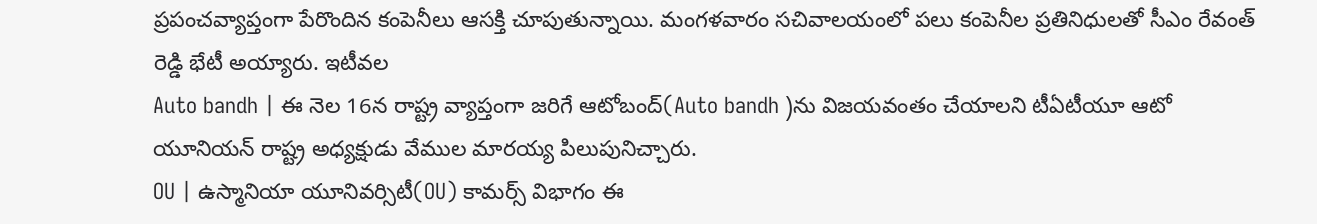ప్రపంచవ్యాప్తంగా పేరొందిన కంపెనీలు ఆసక్తి చూపుతున్నాయి. మంగళవారం సచివాలయంలో పలు కంపెనీల ప్రతినిధులతో సీఎం రేవంత్ రెడ్డి భేటీ అయ్యారు. ఇటీవల
Auto bandh | ఈ నెల 16న రాష్ట్ర వ్యాప్తంగా జరిగే ఆటోబంద్(Auto bandh )ను విజయవంతం చేయాలని టీఏటీయూ ఆటో యూనియన్ రాష్ట్ర అధ్యక్షుడు వేముల మారయ్య పిలుపునిచ్చారు.
OU | ఉస్మానియా యూనివర్సిటీ(OU) కామర్స్ విభాగం ఈ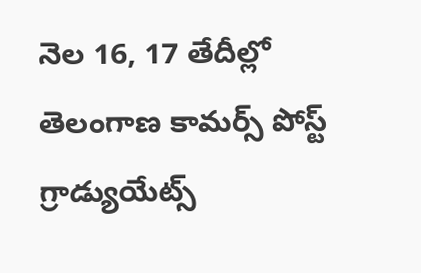నెల 16, 17 తేదీల్లో తెలంగాణ కామర్స్ పోస్ట్ గ్రాడ్యుయేట్స్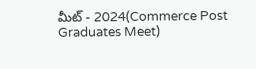మీట్ - 2024(Commerce Post Graduates Meet)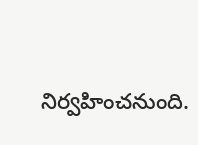నిర్వహించనుంది.